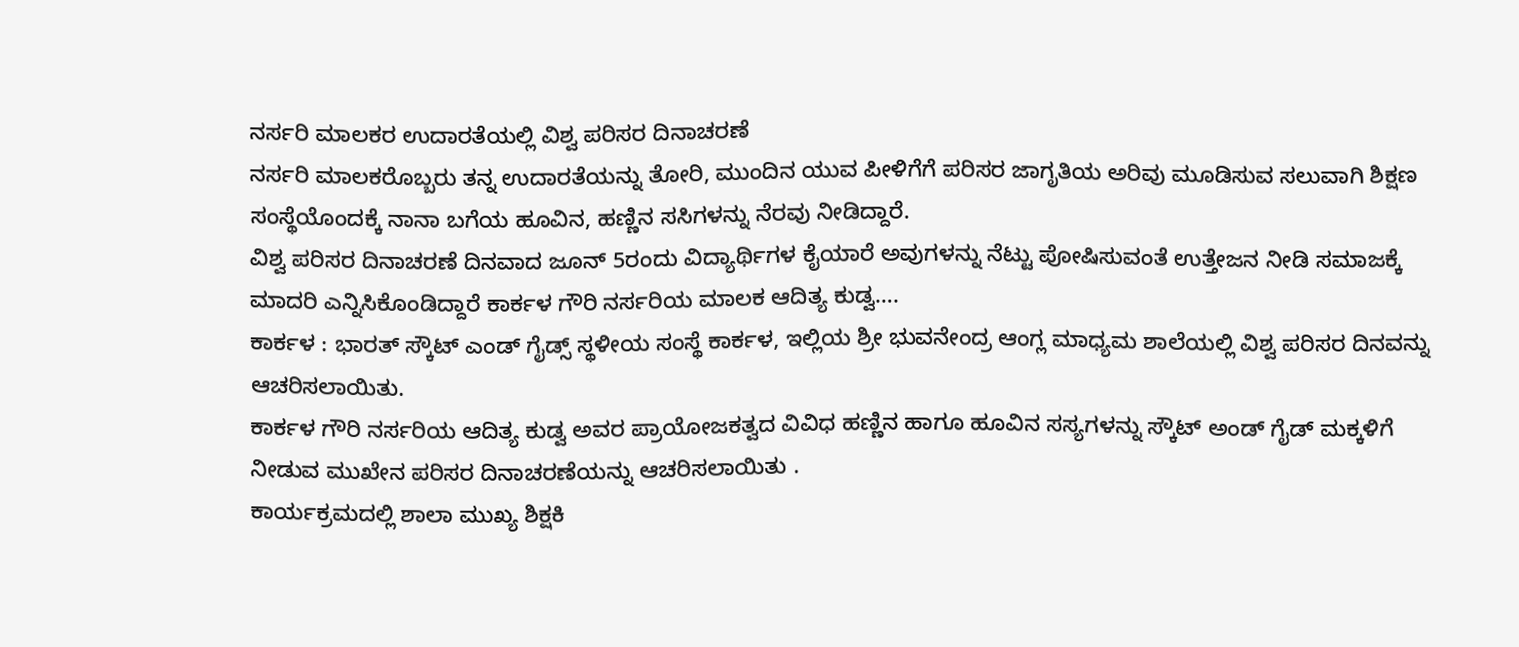ನರ್ಸರಿ ಮಾಲಕರ ಉದಾರತೆಯಲ್ಲಿ ವಿಶ್ವ ಪರಿಸರ ದಿನಾಚರಣೆ
ನರ್ಸರಿ ಮಾಲಕರೊಬ್ಬರು ತನ್ನ ಉದಾರತೆಯನ್ನು ತೋರಿ, ಮುಂದಿನ ಯುವ ಪೀಳಿಗೆಗೆ ಪರಿಸರ ಜಾಗೃತಿಯ ಅರಿವು ಮೂಡಿಸುವ ಸಲುವಾಗಿ ಶಿಕ್ಷಣ ಸಂಸ್ಥೆಯೊಂದಕ್ಕೆ ನಾನಾ ಬಗೆಯ ಹೂವಿನ, ಹಣ್ಣಿನ ಸಸಿಗಳನ್ನು ನೆರವು ನೀಡಿದ್ದಾರೆ.
ವಿಶ್ವ ಪರಿಸರ ದಿನಾಚರಣೆ ದಿನವಾದ ಜೂನ್ 5ರಂದು ವಿದ್ಯಾರ್ಥಿಗಳ ಕೈಯಾರೆ ಅವುಗಳನ್ನು ನೆಟ್ಟು ಪೋಷಿಸುವಂತೆ ಉತ್ತೇಜನ ನೀಡಿ ಸಮಾಜಕ್ಕೆ ಮಾದರಿ ಎನ್ನಿಸಿಕೊಂಡಿದ್ದಾರೆ ಕಾರ್ಕಳ ಗೌರಿ ನರ್ಸರಿಯ ಮಾಲಕ ಆದಿತ್ಯ ಕುಡ್ವ….
ಕಾರ್ಕಳ : ಭಾರತ್ ಸ್ಕೌಟ್ ಎಂಡ್ ಗೈಡ್ಸ್ ಸ್ಥಳೀಯ ಸಂಸ್ಥೆ ಕಾರ್ಕಳ, ಇಲ್ಲಿಯ ಶ್ರೀ ಭುವನೇಂದ್ರ ಆಂಗ್ಲ ಮಾಧ್ಯಮ ಶಾಲೆಯಲ್ಲಿ ವಿಶ್ವ ಪರಿಸರ ದಿನವನ್ನು ಆಚರಿಸಲಾಯಿತು.
ಕಾರ್ಕಳ ಗೌರಿ ನರ್ಸರಿಯ ಆದಿತ್ಯ ಕುಡ್ವ ಅವರ ಪ್ರಾಯೋಜಕತ್ವದ ವಿವಿಧ ಹಣ್ಣಿನ ಹಾಗೂ ಹೂವಿನ ಸಸ್ಯಗಳನ್ನು ಸ್ಕೌಟ್ ಅಂಡ್ ಗೈಡ್ ಮಕ್ಕಳಿಗೆ ನೀಡುವ ಮುಖೇನ ಪರಿಸರ ದಿನಾಚರಣೆಯನ್ನು ಆಚರಿಸಲಾಯಿತು .
ಕಾರ್ಯಕ್ರಮದಲ್ಲಿ ಶಾಲಾ ಮುಖ್ಯ ಶಿಕ್ಷಕಿ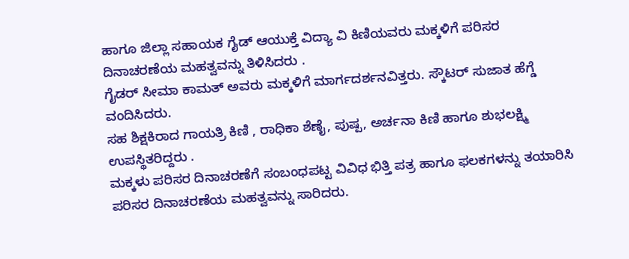ಹಾಗೂ ಜಿಲ್ಲಾ ಸಹಾಯಕ ಗೈಡ್ ಆಯುಕ್ತೆ ವಿದ್ಯಾ ವಿ ಕಿಣಿಯವರು ಮಕ್ಕಳಿಗೆ ಪರಿಸರ ದಿನಾಚರಣೆಯ ಮಹತ್ವವನ್ನು ತಿಳಿಸಿದರು .
ಗೈಡರ್ ಸೀಮಾ ಕಾಮತ್ ಅವರು ಮಕ್ಕಳಿಗೆ ಮಾರ್ಗದರ್ಶನವಿತ್ತರು. ಸ್ಕೌಟರ್ ಸುಜಾತ ಹೆಗ್ಡೆ ವಂದಿಸಿದರು.
ಸಹ ಶಿಕ್ಷಕಿರಾದ ಗಾಯತ್ರಿ ಕಿಣಿ , ರಾಧಿಕಾ ಶೆಣೈ, ಪುಷ್ಪ, ಅರ್ಚನಾ ಕಿಣಿ ಹಾಗೂ ಶುಭಲಕ್ಷ್ಮಿ ಉಪಸ್ಥಿತರಿದ್ದರು .
ಮಕ್ಕಳು ಪರಿಸರ ದಿನಾಚರಣೆಗೆ ಸಂಬಂಧಪಟ್ಟ ವಿವಿಧ ಭಿತ್ತಿ ಪತ್ರ ಹಾಗೂ ಫಲಕಗಳನ್ನು ತಯಾರಿಸಿ ಪರಿಸರ ದಿನಾಚರಣೆಯ ಮಹತ್ವವನ್ನು ಸಾರಿದರು.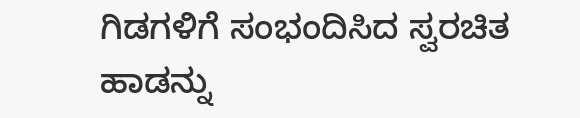ಗಿಡಗಳಿಗೆ ಸಂಭಂದಿಸಿದ ಸ್ವರಚಿತ ಹಾಡನ್ನು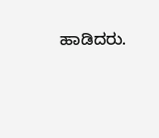ಹಾಡಿದರು.